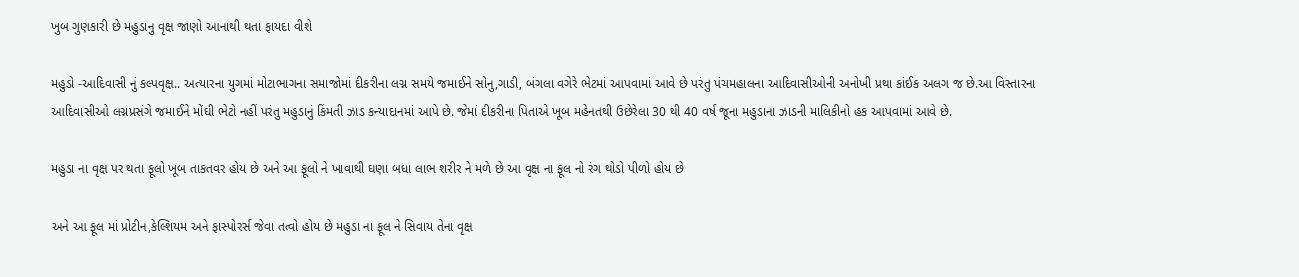ખુબ ગુણકારી છે મહુડાનુ વૃક્ષ જાણો આનાથી થતા ફાયદા વીશે

મહુડો -આદિવાસી નું કલ્પવૃક્ષ.. અત્યારના યુગમાં મોટાભાગના સમાજોમાં દીકરીના લગ્ન સમયે જમાઈને સોનુ,ગાડી, બંગલા વગેરે ભેટમાં આપવામાં આવે છે પરંતુ પંચમહાલના આદિવાસીઓની અનોખી પ્રથા કાંઈક અલગ જ છે.આ વિસ્તારના આદિવાસીઓ લગ્નપ્રસંગે જમાઈને મોંઘી ભેટો નહીં પરંતુ મહુડાનું કિંમતી ઝાડ કન્યાદાનમાં આપે છે. જેમાં દીકરીના પિતાએ ખૂબ મહેનતથી ઉછેરેલા 30 થી 40 વર્ષ જૂના મહુડાના ઝાડની માલિકીનો હક આપવામાં આવે છે.

મહુડા ના વૃક્ષ પર થતા ફૂલો ખૂબ તાકતવર હોય છે અને આ ફૂલો ને ખાવાથી ઘણા બધા લાભ શરીર ને મળે છે આ વૃક્ષ ના ફૂલ નો રંગ થોડો પીળો હોય છે

અને આ ફૂલ માં પ્રોટીન,કેલ્શિયમ અને ફાસ્પોરર્સ જેવા તત્વો હોય છે મહુડા ના ફૂલ ને સિવાય તેના વૃક્ષ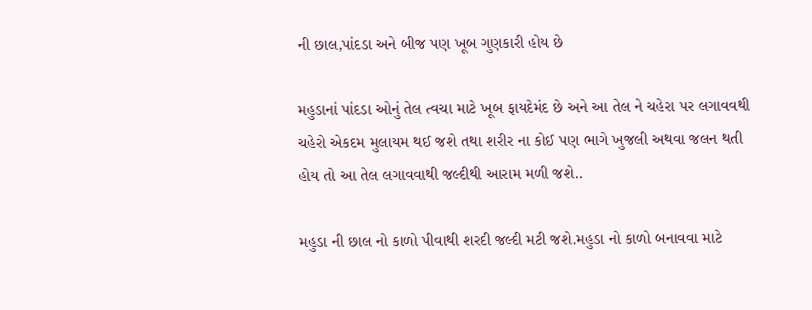ની છાલ,પાંદડા અને બીજ પણ ખૂબ ગુણકારી હોય છે

મહુડાનાં પાંદડા ઓનું તેલ ત્વચા માટે ખૂબ ફાયદેમંદ છે અને આ તેલ ને ચહેરા પર લગાવવથી ચહેરો એકદમ મુલાયમ થઈ જશે તથા શરીર ના કોઈ પણ ભાગે ખુજલી અથવા જલન થતી હોય તો આ તેલ લગાવવાથી જલ્દીથી આરામ મળી જશે..

મહુડા ની છાલ નો કાળો પીવાથી શરદી જલ્દી મટી જશે.મહુડા નો કાળો બનાવવા માટે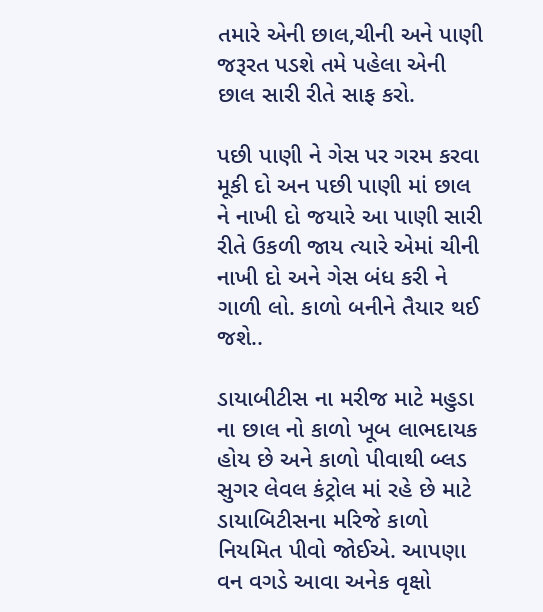તમારે એની છાલ,ચીની અને પાણી જરૂરત પડશે તમે પહેલા એની છાલ સારી રીતે સાફ કરો.

પછી પાણી ને ગેસ પર ગરમ કરવા મૂકી દો અન પછી પાણી માં છાલ ને નાખી દો જયારે આ પાણી સારી રીતે ઉકળી જાય ત્યારે એમાં ચીની નાખી દો અને ગેસ બંધ કરી ને ગાળી લો. કાળો બનીને તૈયાર થઈ જશે..

ડાયાબીટીસ ના મરીજ માટે મહુડા ના છાલ નો કાળો ખૂબ લાભદાયક હોય છે અને કાળો પીવાથી બ્લડ સુગર લેવલ કંટ્રોલ માં રહે છે માટે ડાયાબિટીસના મરિજે કાળો નિયમિત પીવો જોઈએ. આપણા વન વગડે આવા અનેક વૃક્ષો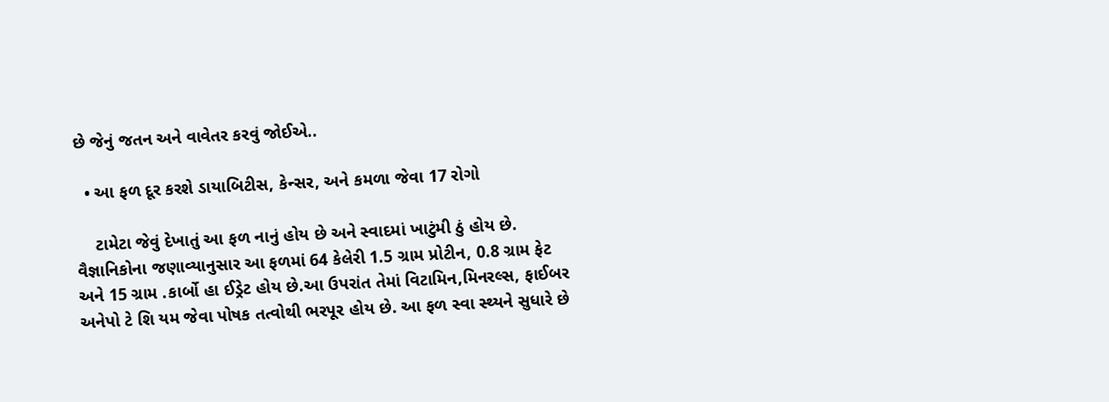છે જેનું જતન અને વાવેતર કરવું જોઈએ..

  • આ ફળ દૂર કરશે ડાયાબિટીસ, કેન્સર, અને કમળા જેવા 17 રોગો

    ટામેટા જેવું દેખાતું આ ફળ નાનું હોય છે અને સ્વાદમાં ખાટુંમી ઠું હોય છે. વૈજ્ઞાનિકોના જણાવ્યાનુસાર આ ફળમાં 64 કેલેરી 1.5 ગ્રામ પ્રોટીન, 0.8 ગ્રામ ફેટ અને 15 ગ્રામ .કાર્બો હા ઈડ્રેટ હોય છે.આ ઉપરાંત તેમાં વિટામિન,મિનરલ્સ, ફાઈબર અનેપો ટે શિ યમ જેવા પોષક તત્વોથી ભરપૂર હોય છે. આ ફળ સ્વા સ્થ્યને સુધારે છે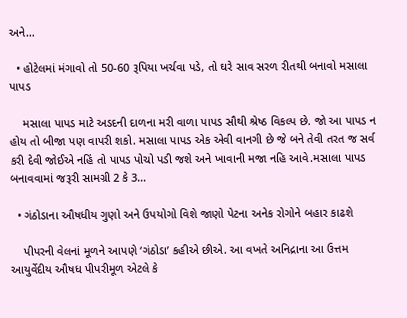અને…

  • હોટેલમાં મંગાવો તો 50-60 રૂપિયા ખર્ચવા પડે, તો ઘરે સાવ સરળ રીતથી બનાવો મસાલા પાપડ

    મસાલા પાપડ માટે અડદની દાળના મરી વાળા પાપડ સૌથી શ્રેષ્ઠ વિકલ્પ છે. જો આ પાપડ ન હોય તો બીજા પણ વાપરી શકો. મસાલા પાપડ એક એવી વાનગી છે જે બને તેવી તરત જ સર્વ કરી દેવી જોઈએ નહિં તો પાપડ પોચો પડી જશે અને ખાવાની મજા નહિ આવે.મસાલા પાપડ બનાવવામાં જરૂરી સામગ્રી 2 કે 3…

  • ગંઠોડાના ઔષધીય ગુણો અને ઉપયોગો વિશે જાણો પેટના અનેક રોગોને બહાર કાઢશે

    પીપરની વેલનાં મૂળને આપણે ‘ગંઠોડા’ કહીએ છીએ. આ વખતે અનિદ્રાના આ ઉત્તમ આયુર્વેદીય ઔષધ પીપરીમૂળ એટલે કે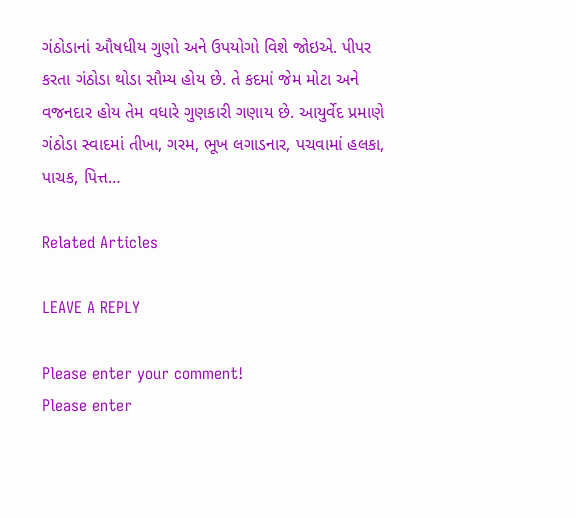ગંઠોડાનાં ઔષધીય ગુણો અને ઉપયોગો વિશે જોઇએ. પીપર કરતા ગંઠોડા થોડા સૌમ્ય હોય છે. તે કદમાં જેમ મોટા અને વજનદાર હોય તેમ વધારે ગુણકારી ગણાય છે. આયુર્વેદ પ્રમાણે ગંઠોડા સ્વાદમાં તીખા, ગરમ, ભૂખ લગાડનાર, પચવામાં હલકા, પાચક, પિત્ત…

Related Articles

LEAVE A REPLY

Please enter your comment!
Please enter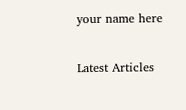your name here

Latest Articles